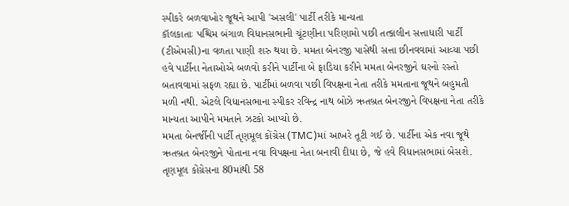સ્પીકરે બળવાખોર જૂથને આપી 'અસલી' પાર્ટી તરીકે માન્યતા
કૉલકાતાઃ પશ્ચિમ બંગાળ વિધાનસભાની ચૂંટણીના પરિણામો પછી તત્કાલીન સત્તાધારી પાર્ટી (ટીએમસી)ના વળતા પાણી શરુ થયા છે. મમતા બેનરજી પાસેથી સત્તા છીનવવામાં આવ્યા પછી હવે પાર્ટીના નેતાઓએ બળવો કરીને પાર્ટીના બે ફાડિયા કરીને મમતા બેનરજીને ઘરનો રસ્તો બતાવવામાં સફળ રહ્યા છે. પાર્ટીમાં બળવા પછી વિપક્ષના નેતા તરીકે મમતાના જૂથને બહુમતી મળી નથી. એટલે વિધાનસભાના સ્પીકર રવિન્દ્ર નાથ બોઝે ઋતબ્રત બેનરજીને વિપક્ષના નેતા તરીકે માન્યતા આપીને મમતાને ઝટકો આપ્યો છે.
મમતા બેનર્જીની પાર્ટી તૃણમૂલ કોંગ્રેસ (TMC)માં આખરે તૂટી ગઈ છે. પાર્ટીના એક નવા જૂથે ઋતબ્રત બેનરજીને પોતાના નવા વિપક્ષના નેતા બનાવી દીધા છે, જે હવે વિધાનસભામાં બેસશે. તૃણમૂલ કોંગ્રેસના 80માંથી 58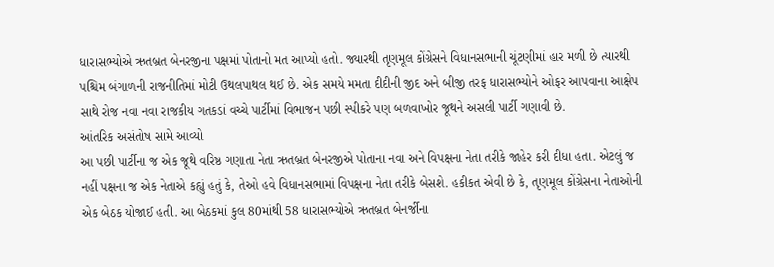ધારાસભ્યોએ ઋતબ્રત બેનરજીના પક્ષમાં પોતાનો મત આપ્યો હતો. જ્યારથી તૃણમૂલ કોંગ્રેસને વિધાનસભાની ચૂંટણીમાં હાર મળી છે ત્યારથી પશ્ચિમ બંગાળની રાજનીતિમાં મોટી ઉથલપાથલ થઈ છે. એક સમયે મમતા દીદીની જીદ અને બીજી તરફ ધારાસભ્યોને ઓફર આપવાના આક્ષેપ સાથે રોજ નવા નવા રાજકીય ગતકડાં વચ્ચે પાર્ટીમાં વિભાજન પછી સ્પીકરે પણ બળવાખોર જૂથને અસલી પાર્ટી ગણાવી છે.
આંતરિક અસંતોષ સામે આવ્યો
આ પછી પાર્ટીના જ એક જૂથે વરિષ્ઠ ગણાતા નેતા ઋતબ્રત બેનરજીએ પોતાના નવા અને વિપક્ષના નેતા તરીકે જાહેર કરી દીધા હતા. એટલું જ નહીં પક્ષના જ એક નેતાએ કહ્યું હતું કે, તેઓ હવે વિધાનસભામાં વિપક્ષના નેતા તરીકે બેસશે. હકીકત એવી છે કે, તૃણમૂલ કોંગ્રેસના નેતાઓની એક બેઠક યોજાઈ હતી. આ બેઠકમાં કુલ 80માંથી 58 ધારાસભ્યોએ ઋતબ્રત બેનર્જીના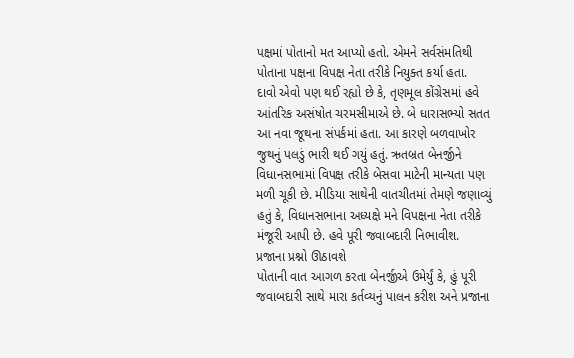પક્ષમાં પોતાનો મત આપ્યો હતો. એમને સર્વસંમતિથી પોતાના પક્ષના વિપક્ષ નેતા તરીકે નિયુક્ત કર્યા હતા.
દાવો એવો પણ થઈ રહ્યો છે કે, તૃણમૂલ કોંગ્રેસમાં હવે આંતરિક અસંષોત ચરમસીમાએ છે. બે ધારાસભ્યો સતત આ નવા જૂથના સંપર્કમાં હતા. આ કારણે બળવાખોર જુથનું પલડું ભારી થઈ ગયું હતું. ઋતબ્રત બેનર્જીને વિધાનસભામાં વિપક્ષ તરીકે બેસવા માટેની માન્યતા પણ મળી ચૂકી છે. મીડિયા સાથેની વાતચીતમાં તેમણે જણાવ્યું હતું કે, વિધાનસભાના અધ્યક્ષે મને વિપક્ષના નેતા તરીકે મંજૂરી આપી છે. હવે પૂરી જવાબદારી નિભાવીશ.
પ્રજાના પ્રશ્નો ઊઠાવશે
પોતાની વાત આગળ કરતા બેનર્જીએ ઉમેર્યું કે, હું પૂરી જવાબદારી સાથે મારા કર્તવ્યનું પાલન કરીશ અને પ્રજાના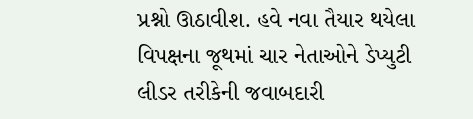પ્રશ્નો ઊઠાવીશ. હવે નવા તૈયાર થયેલા વિપક્ષના જૂથમાં ચાર નેતાઓને ડેપ્યુટી લીડર તરીકેની જવાબદારી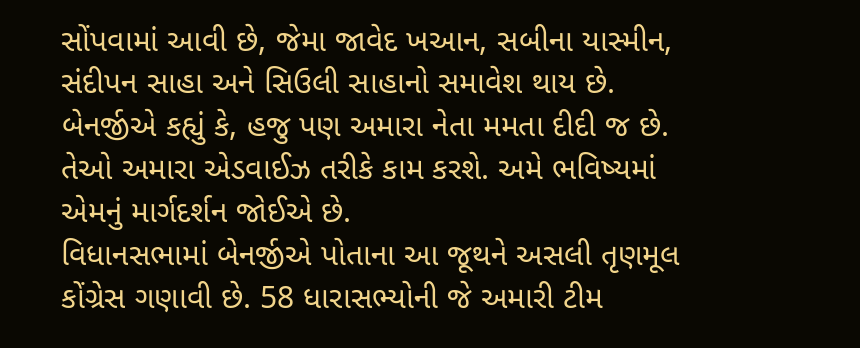સોંપવામાં આવી છે, જેમા જાવેદ ખઆન, સબીના યાસ્મીન, સંદીપન સાહા અને સિઉલી સાહાનો સમાવેશ થાય છે. બેનર્જીએ કહ્યું કે, હજુ પણ અમારા નેતા મમતા દીદી જ છે. તેઓ અમારા એડવાઈઝ તરીકે કામ કરશે. અમે ભવિષ્યમાં એમનું માર્ગદર્શન જોઈએ છે.
વિધાનસભામાં બેનર્જીએ પોતાના આ જૂથને અસલી તૃણમૂલ કોંગ્રેસ ગણાવી છે. 58 ધારાસભ્યોની જે અમારી ટીમ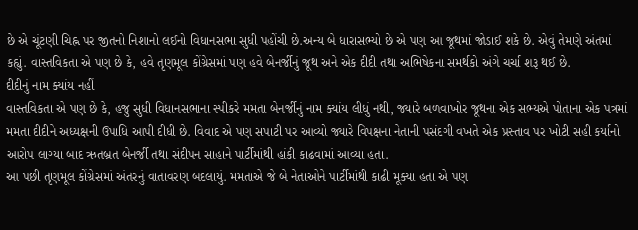છે એ ચૂંટણી ચિહ્ન પર જીતનો નિશાનો લઈનો વિધાનસભા સુધી પહોંચી છે.અન્ય બે ધારાસભ્યો છે એ પણ આ જૂથમાં જોડાઈ શકે છે. એવું તેમણે અંતમાં કહ્યું. વાસ્તવિકતા એ પણ છે કે, હવે તૃણમૂલ કોંગ્રેસમાં પણ હવે બેનર્જીનું જૂથ અને એક દીદી તથા અભિષેકના સમર્થકો અંગે ચર્ચા શરૂ થઈ છે.
દીદીનું નામ ક્યાંય નહીં
વાસ્તવિકતા એ પણ છે કે, હજુ સુધી વિધાનસભાના સ્પીકરે મમતા બેનર્જીનું નામ ક્યાંય લીધું નથી, જ્યારે બળવાખોર જૂથના એક સભ્યએ પોતાના એક પત્રમાં મમતા દીદીને અધ્યક્ષની ઉપાધિ આપી દીધી છે. વિવાદ એ પણ સપાટી પર આવ્યો જ્યારે વિપક્ષના નેતાની પસંદગી વખતે એક પ્રસ્તાવ પર ખોટી સહી કર્યાનો આરોપ લાગ્યા બાદ ઋતબ્રત બેનર્જી તથા સંદીપન સાહાને પાર્ટીમાંથી હાંકી કાઢવામાં આવ્યા હતા.
આ પછી તૃણમૂલ કોંગ્રેસમાં અંતરનું વાતાવરણ બદલાયું. મમતાએ જે બે નેતાઓને પાર્ટીમાંથી કાઢી મૂક્યા હતા એ પણ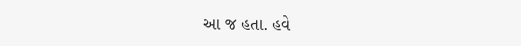આ જ હતા. હવે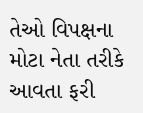તેઓ વિપક્ષના મોટા નેતા તરીકે આવતા ફરી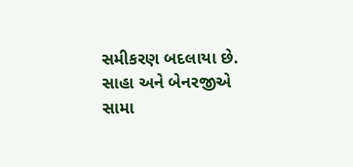સમીકરણ બદલાયા છે. સાહા અને બેનરજીએ સામા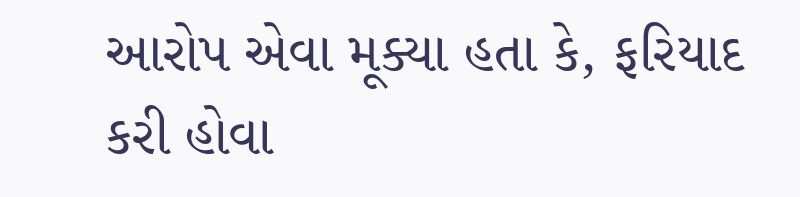આરોપ એવા મૂક્યા હતા કે, ફરિયાદ કરી હોવા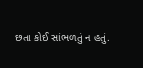છતા કોઈ સાંભળતું ન હતું.